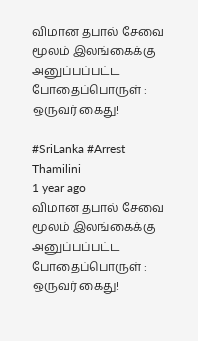விமான தபால் சேவை மூலம் இலங்கைக்கு அனுப்பப்பட்ட போதைப்பொருள் : ஒருவர் கைது!

#SriLanka #Arrest
Thamilini
1 year ago
விமான தபால் சேவை மூலம் இலங்கைக்கு அனுப்பப்பட்ட போதைப்பொருள் : ஒருவர் கைது!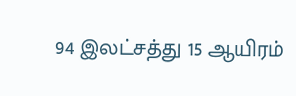94 இலட்சத்து 15 ஆயிரம்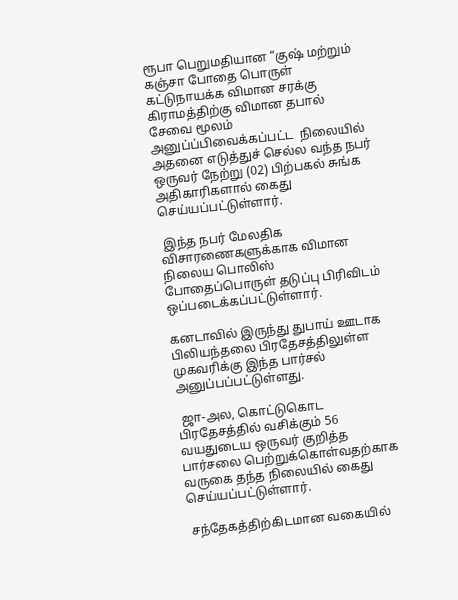ரூபா பெறுமதியான “குஷ் மற்றும்  கஞ்சா போதை பொருள்  கட்டுநாயக்க விமான சரக்கு கிராமத்திற்கு விமான தபால் சேவை மூலம்   அனுப்ப்பிவைக்கப்பட்ட  நிலையில் அதனை எடுத்துச் செல்ல வந்த நபர் ஒருவர் நேற்று (02) பிற்பகல் சுங்க அதிகாரிகளால் கைது செய்யப்பட்டுள்ளார்.

 இந்த நபர் மேலதிக விசாரணைகளுக்காக விமான நிலைய பொலிஸ் போதைப்பொருள் தடுப்பு பிரிவிடம் ஒப்படைக்கப்பட்டுள்ளார்.

கனடாவில் இருந்து துபாய் ஊடாக பிலியந்தலை பிரதேசத்திலுள்ள முகவரிக்கு இந்த பார்சல் அனுப்பப்பட்டுள்ளது.

 ஜா-அல, கொட்டுகொட பிரதேசத்தில் வசிக்கும் 56 வயதுடைய ஒருவர் குறித்த பார்சலை பெற்றுக்கொள்வதற்காக வருகை தந்த நிலையில் கைது செய்யப்பட்டுள்ளார்.

 சந்தேகத்திற்கிடமான வகையில்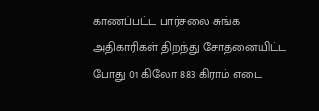காணப்பட்ட பார்சலை சுங்க அதிகாரிகள் திறந்து சோதனையிட்ட போது 01 கிலோ 883 கிராம் எடை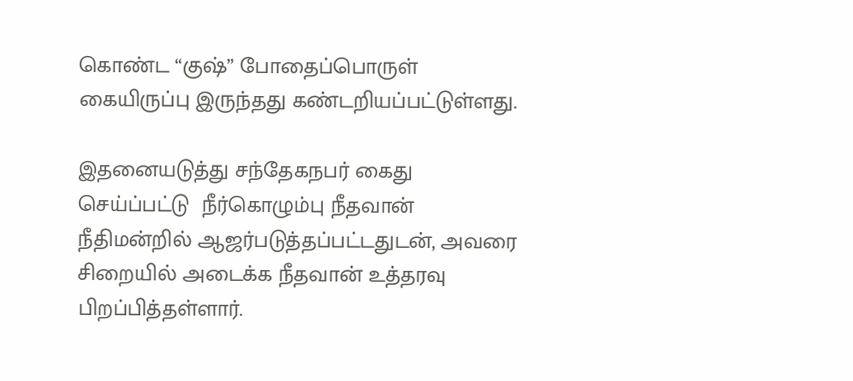கொண்ட “குஷ்” போதைப்பொருள் கையிருப்பு இருந்தது கண்டறியப்பட்டுள்ளது.

இதனையடுத்து சந்தேகநபர் கைது செய்ப்பட்டு  நீர்கொழும்பு நீதவான் நீதிமன்றில் ஆஜர்படுத்தப்பட்டதுடன், அவரை சிறையில் அடைக்க நீதவான் உத்தரவு பிறப்பித்தள்ளார்.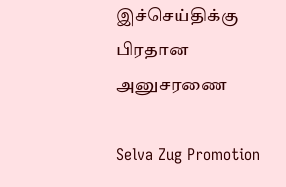இச்செய்திக்கு பிரதான அனுசரணை

Selva Zug Promotion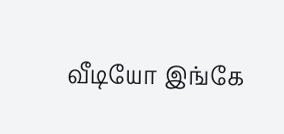வீடியோ இங்கே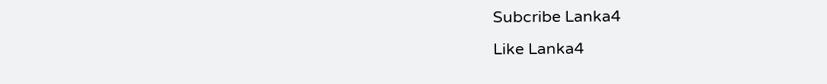Subcribe Lanka4
Like Lanka4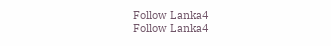Follow Lanka4
Follow Lanka4